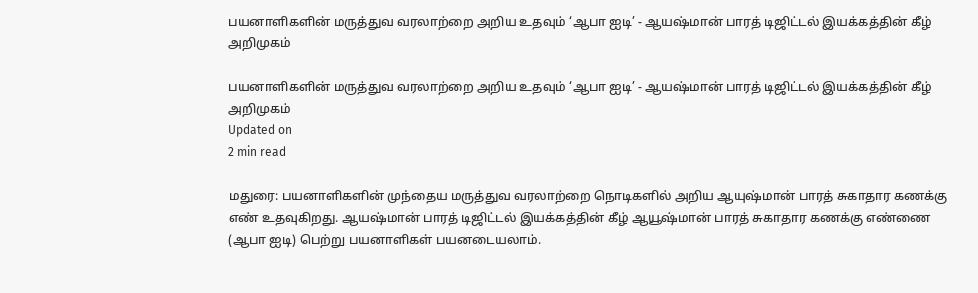பயனாளிகளின் மருத்துவ வரலாற்றை அறிய உதவும் ‘ஆபா ஐடி’ - ஆயஷ்மான் பாரத் டிஜிட்டல் இயக்கத்தின் கீழ் அறிமுகம்

பயனாளிகளின் மருத்துவ வரலாற்றை அறிய உதவும் ‘ஆபா ஐடி’ - ஆயஷ்மான் பாரத் டிஜிட்டல் இயக்கத்தின் கீழ் அறிமுகம்
Updated on
2 min read

மதுரை: பயனாளிகளின் முந்தைய மருத்துவ வரலாற்றை நொடிகளில் அறிய ஆயுஷ்மான் பாரத் சுகாதார கணக்கு எண் உதவுகிறது. ஆயஷ்மான் பாரத் டிஜிட்டல் இயக்கத்தின் கீழ் ஆயூஷ்மான் பாரத் சுகாதார கணக்கு எண்ணை (ஆபா ஐடி) பெற்று பயனாளிகள் பயனடையலாம்.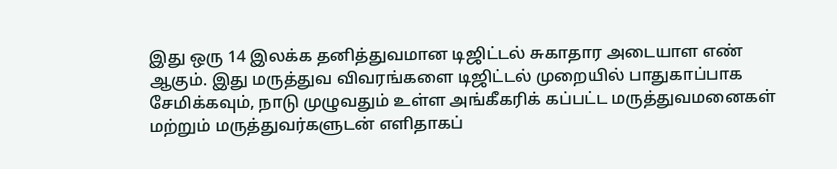இது ஒரு 14 இலக்க தனித்துவமான டிஜிட்டல் சுகாதார அடையாள எண் ஆகும். இது மருத்துவ விவரங்களை டிஜிட்டல் முறையில் பாதுகாப்பாக சேமிக்கவும், நாடு முழுவதும் உள்ள அங்கீகரிக் கப்பட்ட மருத்துவமனைகள் மற்றும் மருத்துவர்களுடன் எளிதாகப்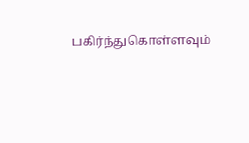பகிர்ந்துகொள்ளவும்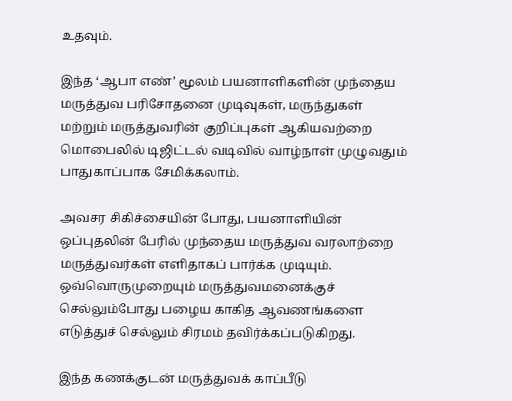உதவும்.

இந்த ‘ஆபா எண்’ மூலம் பயனாளிகளின் முந்தைய மருத்துவ பரிசோதனை முடிவுகள், மருந்துகள் மற்றும் மருத்துவரின் குறிப்புகள் ஆகியவற்றை மொபைலில் டிஜிட்டல் வடிவில் வாழ்நாள் முழுவதும் பாதுகாப்பாக சேமிக்கலாம்.

அவசர சிகிச்சையின் போது, பயனாளியின் ஒப்புதலின் பேரில் முந்தைய மருத்துவ வரலாற்றை மருத்துவர்கள் எளிதாகப் பார்க்க முடியும். ஒவ்வொருமுறையும் மருத்துவமனைக்குச் செல்லும்போது பழைய காகித ஆவணங்களை எடுத்துச் செல்லும் சிரமம் தவிர்க்கப்படுகிறது.

இந்த கணக்குடன் மருத்துவக் காப்பீடு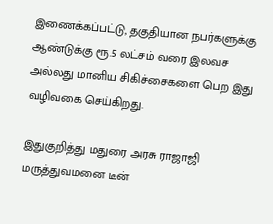இணைக்கப்பட்டு, தகுதியான நபர்களுக்கு ஆண்டுக்கு ரூ.5 லட்சம் வரை இலவச அல்லது மானிய சிகிச்சைகளை பெற இது வழிவகை செய்கிறது.

இதுகுறித்து மதுரை அரசு ராஜாஜி மருத்துவமனை டீன்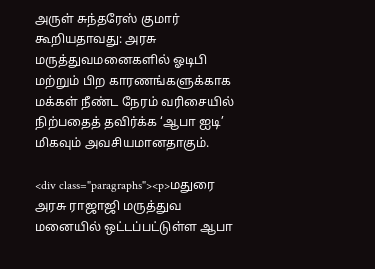அருள் சுந்தரேஸ் குமார் கூறியதாவது: அரசு மருத்துவமனைகளில் ஓடிபி மற்றும் பிற காரணங்களுக்காக மக்கள் நீண்ட நேரம் வரிசையில் நிற்பதைத் தவிர்க்க ‘ஆபா ஐடி’ மிகவும் அவசியமானதாகும்.

<div class="paragraphs"><p>மதுரை அரசு ராஜாஜி மருத்துவ மனையில் ஒட்டப்பட்டுள்ள ஆபா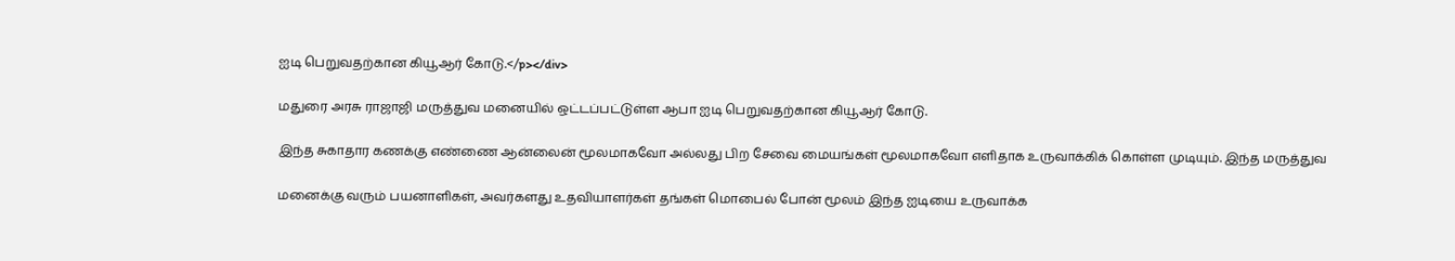ஐடி பெறுவதற்கான கியூஆர் கோடு.</p></div>

மதுரை அரசு ராஜாஜி மருத்துவ மனையில் ஒட்டப்பட்டுள்ள ஆபா ஐடி பெறுவதற்கான கியூஆர் கோடு.

இந்த சுகாதார கணக்கு எண்ணை ஆன்லைன் மூலமாகவோ அல்லது பிற சேவை மையங்கள் மூலமாகவோ எளிதாக உருவாக்கிக் கொள்ள முடியும். இந்த மருத்துவ

மனைக்கு வரும் பயனாளிகள், அவர்களது உதவியாளர்கள் தங்கள் மொபைல் போன் மூலம் இந்த ஐடியை உருவாக்க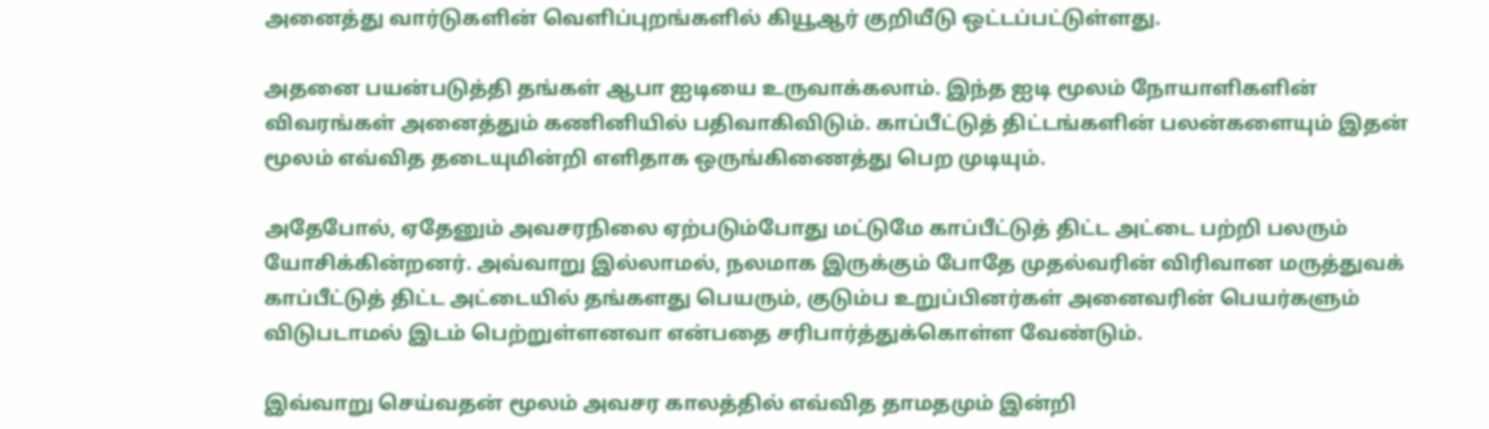அனைத்து வார்டுகளின் வெளிப்புறங்களில் கியூஆர் குறியீடு ஒட்டப்பட்டுள்ளது.

அதனை பயன்படுத்தி தங்கள் ஆபா ஐடியை உருவாக்கலாம். இந்த ஐடி மூலம் நோயாளிகளின் விவரங்கள் அனைத்தும் கணினியில் பதிவாகிவிடும். காப்பீட்டுத் திட்டங்களின் பலன்களையும் இதன் மூலம் எவ்வித தடையுமின்றி எளிதாக ஒருங்கிணைத்து பெற முடியும்.

அதேபோல், ஏதேனும் அவசரநிலை ஏற்படும்போது மட்டுமே காப்பீட்டுத் திட்ட அட்டை பற்றி பலரும் யோசிக்கின்றனர். அவ்வாறு இல்லாமல், நலமாக இருக்கும் போதே முதல்வரின் விரிவான மருத்துவக் காப்பீட்டுத் திட்ட அட்டையில் தங்களது பெயரும், குடும்ப உறுப்பினர்கள் அனைவரின் பெயர்களும் விடுபடாமல் இடம் பெற்றுள்ளனவா என்பதை சரிபார்த்துக்கொள்ள வேண்டும்.

இவ்வாறு செய்வதன் மூலம் அவசர காலத்தில் எவ்வித தாமதமும் இன்றி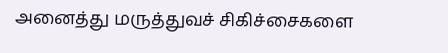அனைத்து மருத்துவச் சிகிச்சைகளை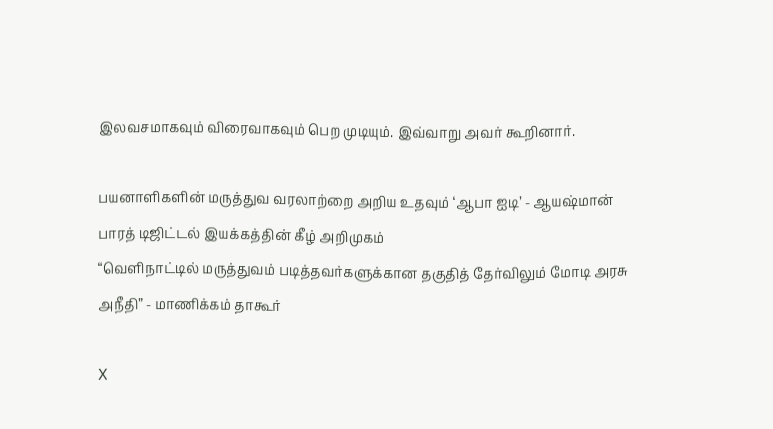இலவசமாகவும் விரைவாகவும் பெற முடியும். இவ்வாறு அவர் கூறினார்.

பயனாளிகளின் மருத்துவ வரலாற்றை அறிய உதவும் ‘ஆபா ஐடி’ - ஆயஷ்மான் பாரத் டிஜிட்டல் இயக்கத்தின் கீழ் அறிமுகம்
“வெளிநாட்டில் மருத்துவம் படித்தவர்களுக்கான தகுதித் தேர்விலும் மோடி அரசு அநீதி” - மாணிக்கம் தாகூர்

X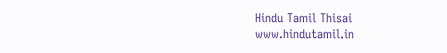Hindu Tamil Thisai
www.hindutamil.in